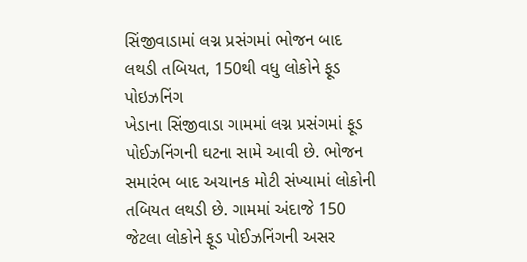સિંજીવાડામાં લગ્ન પ્રસંગમાં ભોજન બાદ લથડી તબિયત, 150થી વધુ લોકોને ફૂડ પોઇઝનિંગ
ખેડાના સિંજીવાડા ગામમાં લગ્ન પ્રસંગમાં ફૂડ પોઈઝનિંગની ઘટના સામે આવી છે. ભોજન સમારંભ બાદ અચાનક મોટી સંખ્યામાં લોકોની તબિયત લથડી છે. ગામમાં અંદાજે 150 જેટલા લોકોને ફૂડ પોઈઝનિંગની અસર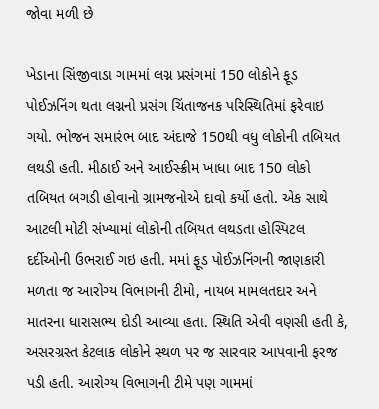જોવા મળી છે

ખેડાના સિંજીવાડા ગામમાં લગ્ન પ્રસંગમાં 150 લોકોને ફૂડ પોઈઝનિંગ થતા લગ્નનો પ્રસંગ ચિંતાજનક પરિસ્થિતિમાં ફરેવાઇ ગયો. ભોજન સમારંભ બાદ અંદાજે 150થી વધુ લોકોની તબિયત લથડી હતી. મીઠાઈ અને આઈસ્ક્રીમ ખાધા બાદ 150 લોકો તબિયત બગડી હોવાનો ગ્રામજનોએ દાવો કર્યો હતો. એક સાથે આટલી મોટી સંખ્યામાં લોકોની તબિયત લથડતા હોસ્પિટલ દર્દીઓની ઉભરાઈ ગઇ હતી. મમાં ફૂડ પોઈઝનિંગની જાણકારી મળતા જ આરોગ્ય વિભાગની ટીમો, નાયબ મામલતદાર અને માતરના ધારાસભ્ય દોડી આવ્યા હતા. સ્થિતિ એવી વણસી હતી કે, અસરગ્રસ્ત કેટલાક લોકોને સ્થળ પર જ સારવાર આપવાની ફરજ પડી હતી. આરોગ્ય વિભાગની ટીમે પણ ગામમાં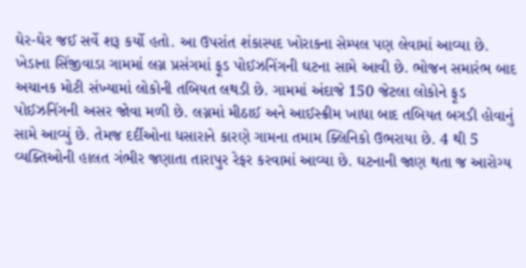ઘેર-ઘેર જઈ સર્વે શરૂ કર્યો હતો. આ ઉપરાંત શંકાસ્પદ ખોરાકના સેમ્પલ પણ લેવામાં આવ્યા છે.
ખેડાના સિંજીવાડા ગામમાં લગ્ન પ્રસંગમાં ફૂડ પોઈઝનિંગની ઘટના સામે આવી છે. ભોજન સમારંભ બાદ અચાનક મોટી સંખ્યામાં લોકોની તબિયત લથડી છે. ગામમાં અંદાજે 150 જેટલા લોકોને ફૂડ પોઈઝનિંગની અસર જોવા મળી છે. લગ્નમાં મીઠાઈ અને આઈસ્ક્રીમ ખાધા બાદ તબિયત બગડી હોવાનું સામે આવ્યું છે. તેમજ દર્દીઓના ધસારાને કારણે ગામના તમામ ક્લિનિકો ઉભરાયા છે. 4 થી 5 વ્યક્તિઓની હાલત ગંભીર જણાતા તારાપુર રેફર કરવામાં આવ્યા છે. ઘટનાની જાણ થતા જ આરોગ્ય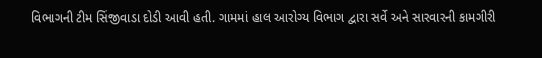વિભાગની ટીમ સિંજીવાડા દોડી આવી હતી. ગામમાં હાલ આરોગ્ય વિભાગ દ્વારા સર્વે અને સારવારની કામગીરી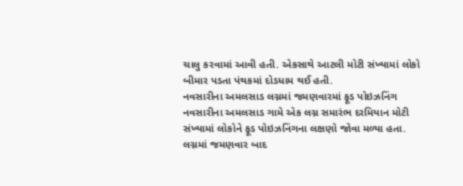ચાલુ કરવામાં આવી હતી. એકસાથે આટલી મોટી સંખ્યામાં લોકો બીમાર પડતા પંથકમાં દોડધામ થઈ હતી.
નવસારીના અમલસાડ લગ્નમાં જમણવારમાં ફૂડ પોઇઝનિંગ
નવસારીના અમલસાડ ગામે એક લગ્ન સમારંભ દરમિયાન મોટી સંખ્યામાં લોકોને ફૂડ પોઇઝનિંગના લક્ષણો જોવા મળ્યા હતા. લગ્નમાં જમણવાર બાદ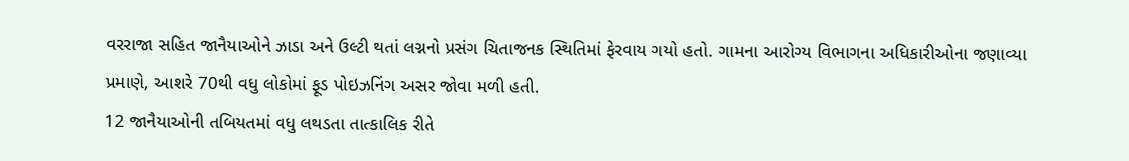વરરાજા સહિત જાનૈયાઓને ઝાડા અને ઉલ્ટી થતાં લગ્નનો પ્રસંગ ચિતાજનક સ્થિતિમાં ફેરવાય ગયો હતો. ગામના આરોગ્ય વિભાગના અધિકારીઓના જણાવ્યા પ્રમાણે, આશરે 70થી વધુ લોકોમાં ફૂડ પોઇઝનિંગ અસર જોવા મળી હતી.
12 જાનૈયાઓની તબિયતમાં વધુ લથડતા તાત્કાલિક રીતે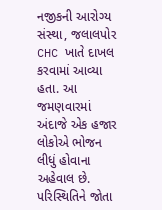નજીકની આરોગ્ય સંસ્થા, જલાલપોર CHC ખાતે દાખલ કરવામાં આવ્યા હતા. આ જમણવારમાં અંદાજે એક હજાર લોકોએ ભોજન લીધું હોવાના અહેવાલ છે. પરિસ્થિતિને જોતા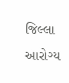જિલ્લા આરોગ્ય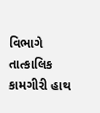વિભાગે તાત્કાલિક કામગીરી હાથ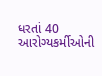ધરતાં 40 આરોગ્યકર્મીઓની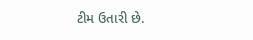ટીમ ઉતારી છે.